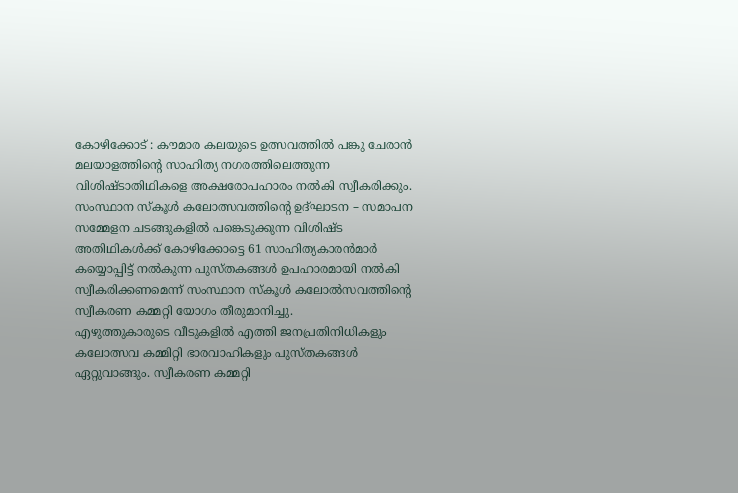കോഴിക്കോട് : കൗമാര കലയുടെ ഉത്സവത്തിൽ പങ്കു ചേരാൻ മലയാളത്തിന്റെ സാഹിത്യ നഗരത്തിലെത്തുന്ന വിശിഷ്ടാതിഥികളെ അക്ഷരോപഹാരം നൽകി സ്വീകരിക്കും.
സംസ്ഥാന സ്കൂൾ കലോത്സവത്തിന്റെ ഉദ്ഘാടന – സമാപന സമ്മേളന ചടങ്ങുകളിൽ പങ്കെടുക്കുന്ന വിശിഷ്ട അതിഥികൾക്ക് കോഴിക്കോട്ടെ 61 സാഹിത്യകാരൻമാർ കയ്യൊപ്പിട്ട് നൽകുന്ന പുസ്തകങ്ങൾ ഉപഹാരമായി നൽകി സ്വീകരിക്കണമെന്ന് സംസ്ഥാന സ്കൂൾ കലോൽസവത്തിന്റെ സ്വീകരണ കമ്മറ്റി യോഗം തീരുമാനിച്ചു.
എഴുത്തുകാരുടെ വീടുകളിൽ എത്തി ജനപ്രതിനിധികളും കലോത്സവ കമ്മിറ്റി ഭാരവാഹികളും പുസ്തകങ്ങൾ ഏറ്റുവാങ്ങും. സ്വീകരണ കമ്മറ്റി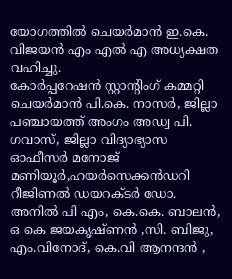യോഗത്തിൽ ചെയർമാൻ ഇ.കെ. വിജയൻ എം എൽ എ അധ്യക്ഷത വഹിച്ചു.
കോർപ്പറേഷൻ സ്റ്റാന്റിംഗ് കമ്മറ്റി ചെയർമാൻ പി.കെ. നാസർ, ജില്ലാ പഞ്ചായത്ത് അംഗം അഡ്വ പി. ഗവാസ്, ജില്ലാ വിദ്യാഭ്യാസ ഓഫീസർ മനോജ് മണിയൂർ,ഹയർസെക്കൻഡറി റീജിണൽ ഡയറക്ടർ ഡോ. അനിൽ പി എം, കെ.കെ. ബാലൻ, ഒ കെ ജയകൃഷ്ണൻ ,സി. ബിജു, എം.വിനോദ്, കെ.വി ആനന്ദൻ ,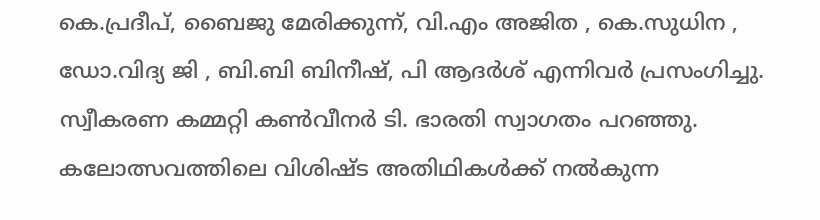കെ.പ്രദീപ്, ബൈജു മേരിക്കുന്ന്, വി.എം അജിത , കെ.സുധിന , ഡോ.വിദ്യ ജി , ബി.ബി ബിനീഷ്, പി ആദർശ് എന്നിവർ പ്രസംഗിച്ചു. സ്വീകരണ കമ്മറ്റി കൺവീനർ ടി. ഭാരതി സ്വാഗതം പറഞ്ഞു.
കലോത്സവത്തിലെ വിശിഷ്ട അതിഥികൾക്ക് നൽകുന്ന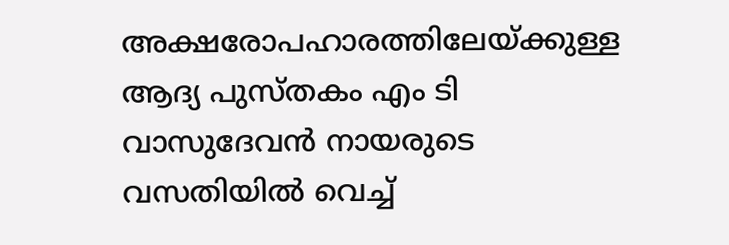അക്ഷരോപഹാരത്തിലേയ്ക്കുള്ള ആദ്യ പുസ്തകം എം ടി വാസുദേവൻ നായരുടെ വസതിയിൽ വെച്ച്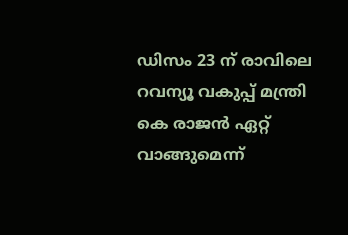ഡിസം 23 ന് രാവിലെ റവന്യൂ വകുപ്പ് മന്ത്രി കെ രാജൻ ഏറ്റ് വാങ്ങുമെന്ന്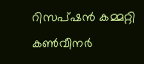റിസപ്ഷൻ കമ്മറ്റി കൺവീനർ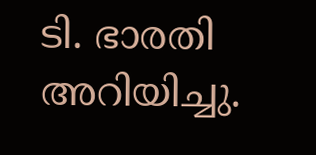ടി. ഭാരതി അറിയിച്ചു.